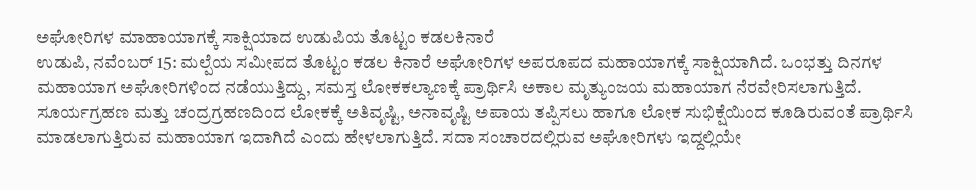ಅಘೋರಿಗಳ ಮಾಹಾಯಾಗಕ್ಕೆ ಸಾಕ್ಷಿಯಾದ ಉಡುಪಿಯ ತೊಟ್ಟಂ ಕಡಲಕಿನಾರೆ
ಉಡುಪಿ, ನವೆಂಬರ್ 15: ಮಲ್ಪೆಯ ಸಮೀಪದ ತೊಟ್ಟಂ ಕಡಲ ಕಿನಾರೆ ಅಘೋರಿಗಳ ಅಪರೂಪದ ಮಹಾಯಾಗಕ್ಕೆ ಸಾಕ್ಷಿಯಾಗಿದೆ. ಒಂಭತ್ತು ದಿನಗಳ ಮಹಾಯಾಗ ಅಘೋರಿಗಳಿಂದ ನಡೆಯುತ್ತಿದ್ದು, ಸಮಸ್ತ ಲೋಕಕಲ್ಯಾಣಕ್ಕೆ ಪ್ರಾರ್ಥಿಸಿ ಅಕಾಲ ಮೃತ್ಯುಂಜಯ ಮಹಾಯಾಗ ನೆರವೇರಿಸಲಾಗುತ್ತಿದೆ.
ಸೂರ್ಯಗ್ರಹಣ ಮತ್ತು ಚಂದ್ರಗ್ರಹಣದಿಂದ ಲೋಕಕ್ಕೆ ಅತಿವೃಷ್ಟಿ, ಅನಾವೃಷ್ಟಿ ಅಪಾಯ ತಪ್ಪಿಸಲು ಹಾಗೂ ಲೋಕ ಸುಭಿಕ್ಷೆಯಿಂದ ಕೂಡಿರುವಂತೆ ಪ್ರಾರ್ಥಿಸಿ ಮಾಡಲಾಗುತ್ತಿರುವ ಮಹಾಯಾಗ ಇದಾಗಿದೆ ಎಂದು ಹೇಳಲಾಗುತ್ತಿದೆ. ಸದಾ ಸಂಚಾರದಲ್ಲಿರುವ ಅಘೋರಿಗಳು ಇದ್ದಲ್ಲಿಯೇ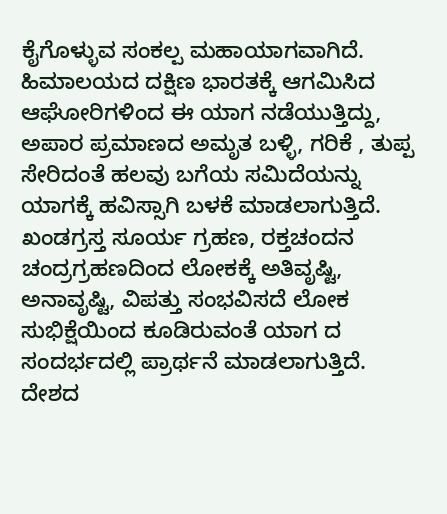ಕೈಗೊಳ್ಳುವ ಸಂಕಲ್ಪ ಮಹಾಯಾಗವಾಗಿದೆ.
ಹಿಮಾಲಯದ ದಕ್ಷಿಣ ಭಾರತಕ್ಕೆ ಆಗಮಿಸಿದ ಆಘೋರಿಗಳಿಂದ ಈ ಯಾಗ ನಡೆಯುತ್ತಿದ್ದು, ಅಪಾರ ಪ್ರಮಾಣದ ಅಮೃತ ಬಳ್ಳಿ, ಗರಿಕೆ , ತುಪ್ಪ ಸೇರಿದಂತೆ ಹಲವು ಬಗೆಯ ಸಮಿದೆಯನ್ನು ಯಾಗಕ್ಕೆ ಹವಿಸ್ಸಾಗಿ ಬಳಕೆ ಮಾಡಲಾಗುತ್ತಿದೆ.
ಖಂಡಗ್ರಸ್ತ ಸೂರ್ಯ ಗ್ರಹಣ, ರಕ್ತಚಂದನ ಚಂದ್ರಗ್ರಹಣದಿಂದ ಲೋಕಕ್ಕೆ ಅತಿವೃಷ್ಟಿ, ಅನಾವೃಷ್ಟಿ, ವಿಪತ್ತು ಸಂಭವಿಸದೆ ಲೋಕ ಸುಭಿಕ್ಷೆಯಿಂದ ಕೂಡಿರುವಂತೆ ಯಾಗ ದ ಸಂದರ್ಭದಲ್ಲಿ ಪ್ರಾರ್ಥನೆ ಮಾಡಲಾಗುತ್ತಿದೆ. ದೇಶದ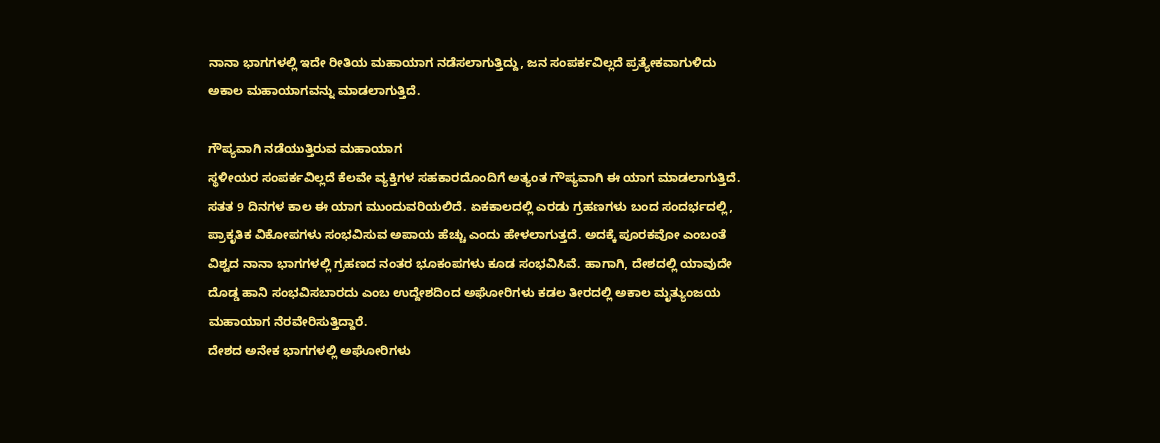ನಾನಾ ಭಾಗಗಳಲ್ಲಿ ಇದೇ ರೀತಿಯ ಮಹಾಯಾಗ ನಡೆಸಲಾಗುತ್ತಿದ್ದು, ಜನ ಸಂಪರ್ಕವಿಲ್ಲದೆ ಪ್ರತ್ಯೇಕವಾಗುಳಿದು ಅಕಾಲ ಮಹಾಯಾಗವನ್ನು ಮಾಡಲಾಗುತ್ತಿದೆ.

ಗೌಪ್ಯವಾಗಿ ನಡೆಯುತ್ತಿರುವ ಮಹಾಯಾಗ
ಸ್ಥಳೀಯರ ಸಂಪರ್ಕವಿಲ್ಲದೆ ಕೆಲವೇ ವ್ಯಕ್ತಿಗಳ ಸಹಕಾರದೊಂದಿಗೆ ಅತ್ಯಂತ ಗೌಪ್ಯವಾಗಿ ಈ ಯಾಗ ಮಾಡಲಾಗುತ್ತಿದೆ. ಸತತ 9 ದಿನಗಳ ಕಾಲ ಈ ಯಾಗ ಮುಂದುವರಿಯಲಿದೆ. ಏಕಕಾಲದಲ್ಲಿ ಎರಡು ಗ್ರಹಣಗಳು ಬಂದ ಸಂದರ್ಭದಲ್ಲಿ, ಪ್ರಾಕೃತಿಕ ವಿಕೋಪಗಳು ಸಂಭವಿಸುವ ಅಪಾಯ ಹೆಚ್ಚು ಎಂದು ಹೇಳಲಾಗುತ್ತದೆ. ಅದಕ್ಕೆ ಪೂರಕವೋ ಎಂಬಂತೆ ವಿಶ್ವದ ನಾನಾ ಭಾಗಗಳಲ್ಲಿ ಗ್ರಹಣದ ನಂತರ ಭೂಕಂಪಗಳು ಕೂಡ ಸಂಭವಿಸಿವೆ. ಹಾಗಾಗಿ, ದೇಶದಲ್ಲಿ ಯಾವುದೇ ದೊಡ್ಡ ಹಾನಿ ಸಂಭವಿಸಬಾರದು ಎಂಬ ಉದ್ದೇಶದಿಂದ ಅಘೋರಿಗಳು ಕಡಲ ತೀರದಲ್ಲಿ ಅಕಾಲ ಮೃತ್ಯುಂಜಯ ಮಹಾಯಾಗ ನೆರವೇರಿಸುತ್ತಿದ್ದಾರೆ.
ದೇಶದ ಅನೇಕ ಭಾಗಗಳಲ್ಲಿ ಅಘೋರಿಗಳು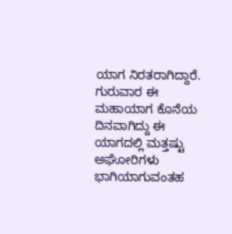ಯಾಗ ನಿರತರಾಗಿದ್ದಾರೆ. ಗುರುವಾರ ಈ ಮಹಾಯಾಗ ಕೊನೆಯ ದಿನವಾಗಿದ್ದು ಈ ಯಾಗದಲ್ಲಿ ಮತ್ತಷ್ಟು ಅಘೋರಿಗಳು ಭಾಗಿಯಾಗುವಂತಹ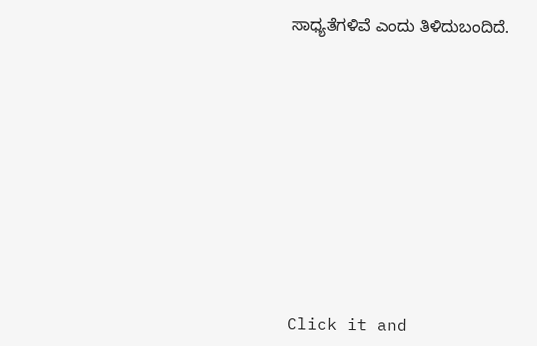ಸಾಧ್ಯತೆಗಳಿವೆ ಎಂದು ತಿಳಿದುಬಂದಿದೆ.












Click it and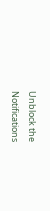Unblock the Notifications